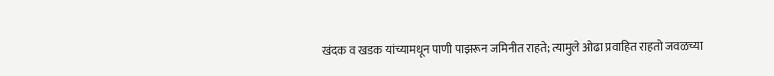खंदक व खडक यांच्यामधून पाणी पाझरून जमिनीत राहते; त्यामुले ओढा प्रवाहित राहतो जवळच्या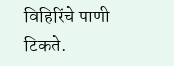विहिरिंचे पाणी टिकते.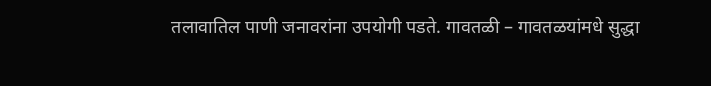तलावातिल पाणी जनावरांना उपयोगी पडते. गावतळी – गावतळयांमधे सुद्धा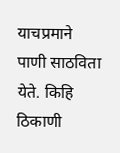याचप्रमाने पाणी साठविता येते. किहि ठिकाणी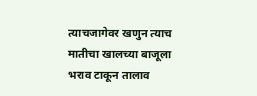त्याचजागेवर खणुन त्याच मातीचा खालच्या बाजूला भराव टाकून तालाव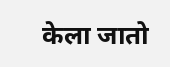केला जातो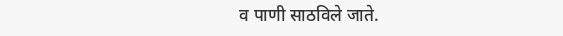व पाणी साठविले जाते.